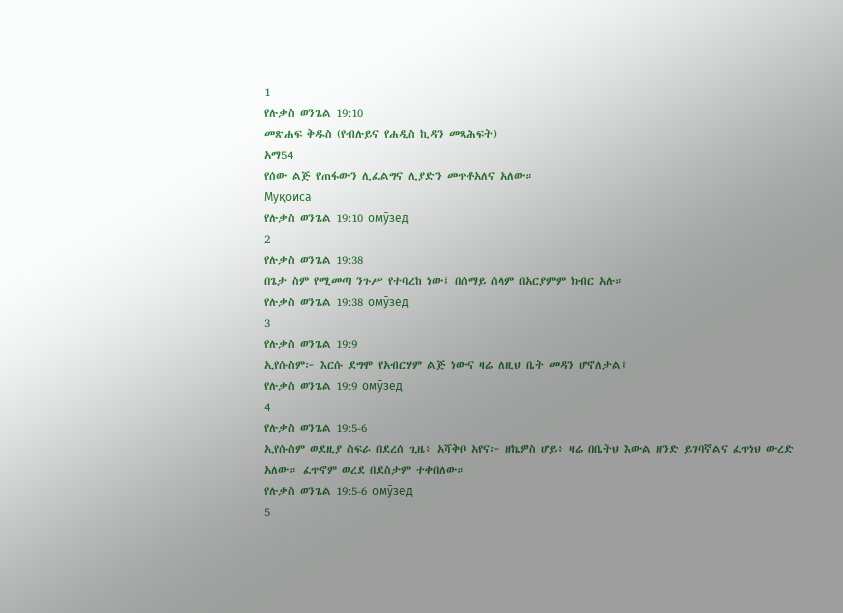1
የሉቃስ ወንጌል 19:10
መጽሐፍ ቅዱስ (የብሉይና የሐዲስ ኪዳን መጻሕፍት)
አማ54
የሰው ልጅ የጠፋውን ሊፈልግና ሊያድን መጥቶአለና አለው።
Муқоиса
የሉቃስ ወንጌል 19:10 омӯзед
2
የሉቃስ ወንጌል 19:38
በጌታ ስም የሚመጣ ንጉሥ የተባረከ ነው፤ በሰማይ ሰላም በአርያምም ክብር አሉ።
የሉቃስ ወንጌል 19:38 омӯзед
3
የሉቃስ ወንጌል 19:9
ኢየሱስም፦ እርሱ ደግሞ የአብርሃም ልጅ ነውና ዛሬ ለዚህ ቤት መዳን ሆኖለታል፤
የሉቃስ ወንጌል 19:9 омӯзед
4
የሉቃስ ወንጌል 19:5-6
ኢየሱስም ወደዚያ ስፍራ በደረሰ ጊዜ፥ አሻቅቦ አየና፦ ዘኬዎስ ሆይ፥ ዛሬ በቤትህ እውል ዘንድ ይገባኛልና ፈጥነህ ውረድ አለው። ፈጥኖም ወረደ በደስታም ተቀበለው።
የሉቃስ ወንጌል 19:5-6 омӯзед
5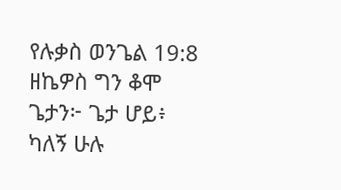የሉቃስ ወንጌል 19:8
ዘኬዎስ ግን ቆሞ ጌታን፦ ጌታ ሆይ፥ ካለኝ ሁሉ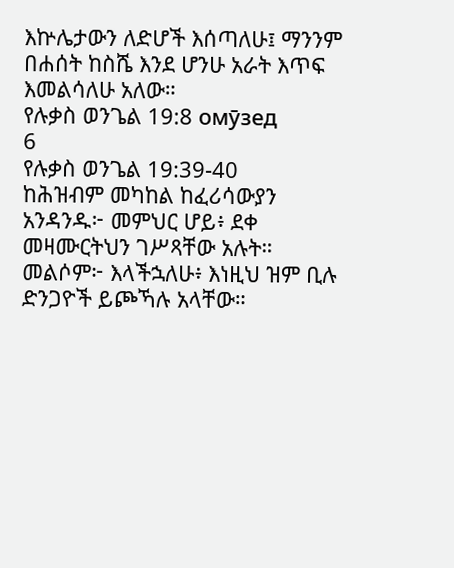እኵሌታውን ለድሆች እሰጣለሁ፤ ማንንም በሐሰት ከስሼ እንደ ሆንሁ አራት እጥፍ እመልሳለሁ አለው።
የሉቃስ ወንጌል 19:8 омӯзед
6
የሉቃስ ወንጌል 19:39-40
ከሕዝብም መካከል ከፈሪሳውያን አንዳንዱ፦ መምህር ሆይ፥ ደቀ መዛሙርትህን ገሥጻቸው አሉት። መልሶም፦ እላችኋለሁ፥ እነዚህ ዝም ቢሉ ድንጋዮች ይጮኻሉ አላቸው።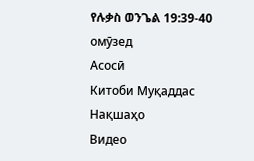የሉቃስ ወንጌል 19:39-40 омӯзед
Асосӣ
Китоби Муқаддас
Нақшаҳо
Видео